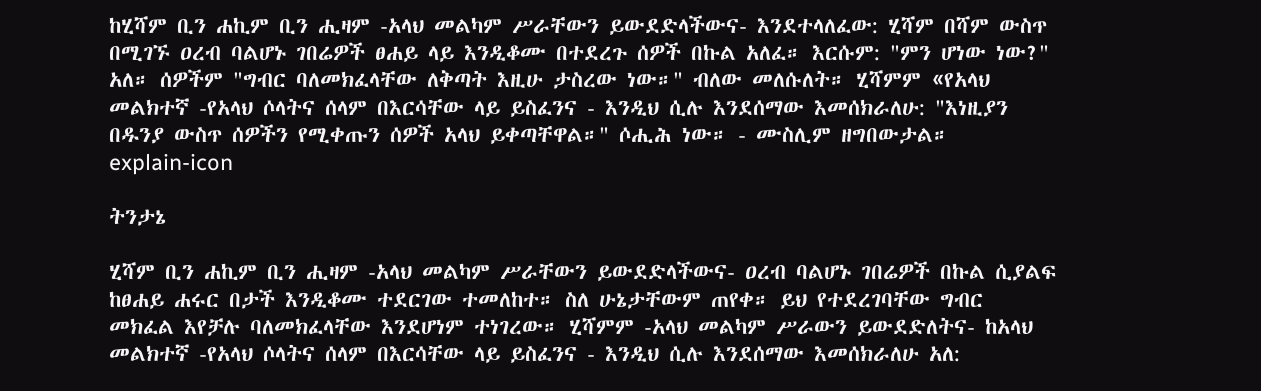ከሂሻም ቢን ሐኪም ቢን ሒዛም -አላህ መልካም ሥራቸውን ይውደድላችውና- እንደተላለፈው: ሂሻም በሻም ውስጥ በሚገኙ ዐረብ ባልሆኑ ገበሬዎች ፀሐይ ላይ እንዲቆሙ በተደረጉ ሰዎች በኩል አለፈ። እርሱም: "ምን ሆነው ነው?" አለ። ሰዎችም "ግብር ባለመክፈላቸው ለቅጣት እዚሁ ታስረው ነው።" ብለው መለሱለት። ሂሻምም «የአላህ መልክተኛ -የአላህ ሶላትና ሰላም በእርሳቸው ላይ ይስፈንና - እንዲህ ሲሉ እንደሰማው እመሰክራለሁ: "እነዚያን በዱንያ ውስጥ ሰዎችን የሚቀጡን ሰዎች አላህ ይቀጣቸዋል።" ሶሒሕ ነው። - ሙስሊም ዘግበውታል።
explain-icon

ትንታኔ

ሂሻም ቢን ሐኪም ቢን ሒዛም -አላህ መልካም ሥራቸውን ይውደድላችውና- ዐረብ ባልሆኑ ገበሬዎች በኩል ሲያልፍ ከፀሐይ ሐሩር በታች እንዲቆሙ ተደርገው ተመለከተ። ስለ ሁኔታቸውም ጠየቀ። ይህ የተደረገባቸው ግብር መክፈል እየቻሉ ባለመክፈላቸው እንደሆነም ተነገረው። ሂሻምም -አላህ መልካም ሥራውን ይውደድለትና- ከአላህ መልክተኛ -የአላህ ሶላትና ሰላም በእርሳቸው ላይ ይስፈንና - እንዲህ ሲሉ እንደሰማው እመሰክራለሁ አለ: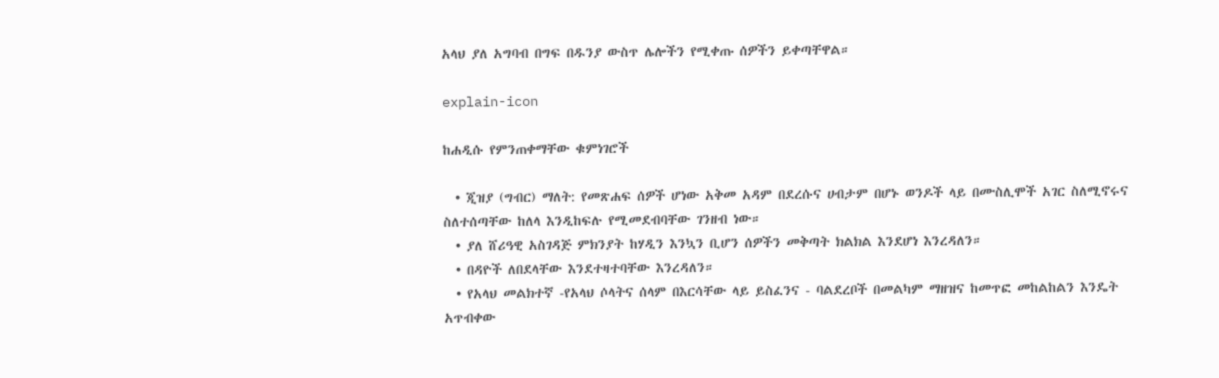አላህ ያለ አግባብ በግፍ በዱንያ ውስጥ ሌሎችን የሚቀጡ ሰዎችን ይቀጣቸዋል።

explain-icon

ከሐዲሱ የምንጠቀማቸው ቁምነገሮች

  • ጂዝያ (ግብር) ማለት: የመጽሐፍ ሰዎች ሆነው አቅመ አዳም በደረሱና ሀብታም በሆኑ ወንዶች ላይ በሙስሊሞች አገር ስለሚኖሩና ስለተሰጣቸው ከለላ እንዲከፍሉ የሚመደብባቸው ገንዘብ ነው።
  • ያለ ሸሪዓዊ አስገዳጅ ምክንያት ከሃዲን እንኳን ቢሆን ሰዎችን መቅጣት ክልክል እንደሆነ እንረዳለን።
  • በዳዮች ለበደላቸው እንደተዛተባቸው እንረዳለን።
  • የአላህ መልክተኛ -የአላህ ሶላትና ሰላም በእርሳቸው ላይ ይስፈንና - ባልደረቦች በመልካም ማዘዝና ከመጥፎ መከልከልን እንዴት አጥብቀው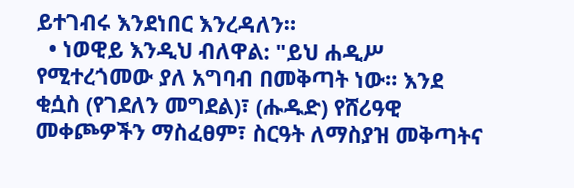ይተገብሩ እንደነበር እንረዳለን።
  • ነወዊይ እንዲህ ብለዋል: "ይህ ሐዲሥ የሚተረጎመው ያለ አግባብ በመቅጣት ነው። እንደ ቂሷስ (የገደለን መግደል)፣ (ሑዱድ) የሸሪዓዊ መቀጮዎችን ማስፈፀም፣ ስርዓት ለማስያዝ መቅጣትና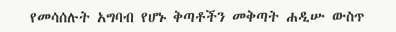የመሳሰሉት አግባብ የሆኑ ቅጣቶችን መቅጣት ሐዲሡ ውስጥ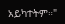አይካተትም።"